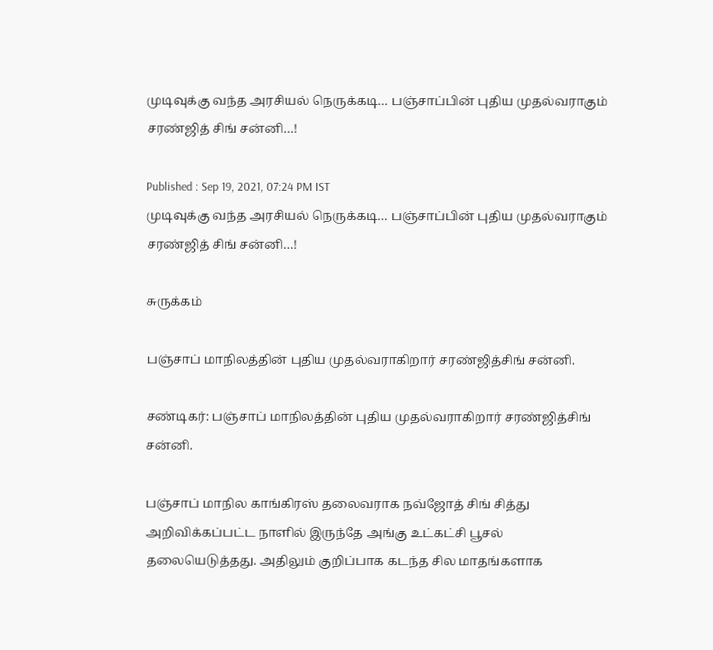முடிவுக்கு வந்த அரசியல் நெருக்கடி… பஞ்சாப்பின் புதிய முதல்வராகும் சரண்ஜித் சிங் சன்னி…!

Published : Sep 19, 2021, 07:24 PM IST
முடிவுக்கு வந்த அரசியல் நெருக்கடி… பஞ்சாப்பின் புதிய முதல்வராகும் சரண்ஜித் சிங் சன்னி…!

சுருக்கம்

பஞ்சாப் மாநிலத்தின் புதிய முதல்வராகிறார் சரண்ஜித்சிங் சன்னி.

சண்டிகர்: பஞ்சாப் மாநிலத்தின் புதிய முதல்வராகிறார் சரண்ஜித்சிங் சன்னி.

பஞ்சாப் மாநில காங்கிரஸ் தலைவராக நவ்ஜோத் சிங் சித்து அறிவிக்கப்பட்ட நாளில் இருந்தே அங்கு உட்கட்சி பூசல் தலையெடுத்தது. அதிலும் குறிப்பாக கடந்த சில மாதங்களாக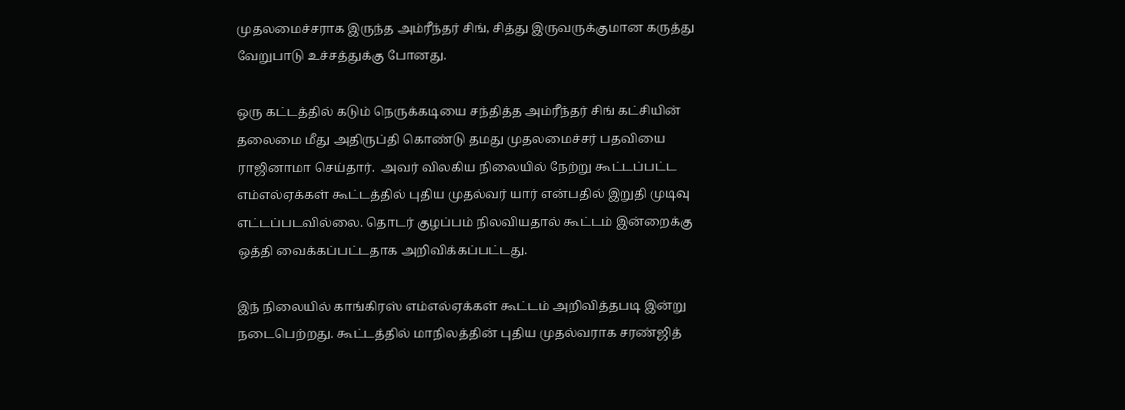முதலமைச்சராக இருந்த அம்ரீந்தர் சிங், சித்து இருவருக்குமான கருத்து வேறுபாடு உச்சத்துக்கு போனது.

ஒரு கட்டத்தில் கடும் நெருக்கடியை சந்தித்த அம்ரீந்தர் சிங் கட்சியின் தலைமை மீது அதிருப்தி கொண்டு தமது முதலமைச்சர் பதவியை ராஜினாமா செய்தார்.  அவர் விலகிய நிலையில் நேற்று கூட்டப்பட்ட எம்எல்ஏக்கள் கூட்டத்தில் புதிய முதல்வர் யார் என்பதில் இறுதி முடிவு எட்டப்படவில்லை. தொடர் குழப்பம் நிலவியதால் கூட்டம் இன்றைக்கு ஒத்தி வைக்கப்பட்டதாக அறிவிக்கப்பட்டது.

இந் நிலையில் காங்கிரஸ் எம்எல்ஏக்கள் கூட்டம் அறிவித்தபடி இன்று நடைபெற்றது. கூட்டத்தில் மாநிலத்தின் புதிய முதல்வராக சரண்ஜித்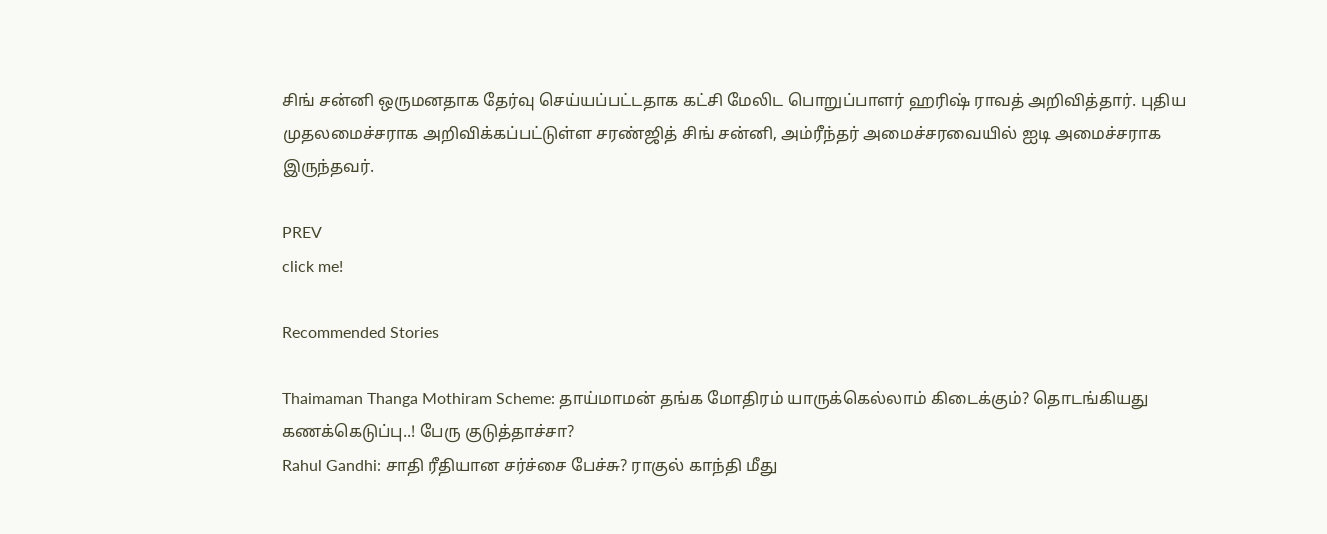சிங் சன்னி ஒருமனதாக தேர்வு செய்யப்பட்டதாக கட்சி மேலிட பொறுப்பாளர் ஹரிஷ் ராவத் அறிவித்தார். புதிய முதலமைச்சராக அறிவிக்கப்பட்டுள்ள சரண்ஜித் சிங் சன்னி, அம்ரீந்தர் அமைச்சரவையில் ஐடி அமைச்சராக இருந்தவர்.

PREV
click me!

Recommended Stories

Thaimaman Thanga Mothiram Scheme: தாய்மாமன் தங்க மோதிரம் யாருக்கெல்லாம் கிடைக்கும்? தொடங்கியது கணக்கெடுப்பு..! பேரு குடுத்தாச்சா?
Rahul Gandhi: சாதி ரீதியான சர்ச்சை பேச்சு? ராகுல் காந்தி மீது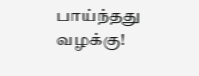பாய்ந்தது வழக்கு!